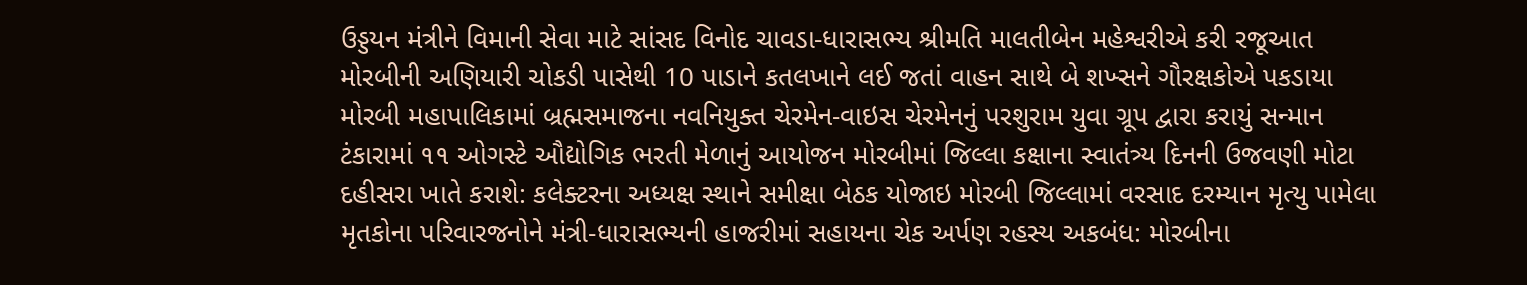ઉડ્ડયન મંત્રીને વિમાની સેવા માટે સાંસદ વિનોદ ચાવડા-ધારાસભ્ય શ્રીમતિ માલતીબેન મહેશ્વરીએ કરી રજૂઆત મોરબીની અણિયારી ચોકડી પાસેથી 10 પાડાને કતલખાને લઈ જતાં વાહન સાથે બે શખ્સને ગૌરક્ષકોએ પકડાયા મોરબી મહાપાલિકામાં બ્રહ્મસમાજના નવનિયુક્ત ચેરમેન-વાઇસ ચેરમેનનું પરશુરામ યુવા ગ્રૂપ દ્વારા કરાયું સન્માન ટંકારામાં ૧૧ ઓગસ્ટે ઔદ્યોગિક ભરતી મેળાનું આયોજન મોરબીમાં જિલ્લા કક્ષાના સ્વાતંત્ર્ય દિનની ઉજવણી મોટા દહીસરા ખાતે કરાશે: કલેક્ટરના અધ્યક્ષ સ્થાને સમીક્ષા બેઠક યોજાઇ મોરબી જિલ્લામાં વરસાદ દરમ્યાન મૃત્યુ પામેલા મૃતકોના પરિવારજનોને મંત્રી-ધારાસભ્યની હાજરીમાં સહાયના ચેક અર્પણ રહસ્ય અકબંધ: મોરબીના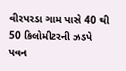વીરપરડા ગામ પાસે 40 થી 50 કિલોમીટરની ઝડપે પવન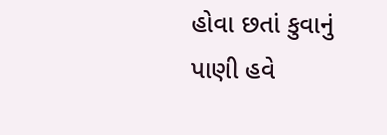હોવા છતાં કુવાનું પાણી હવે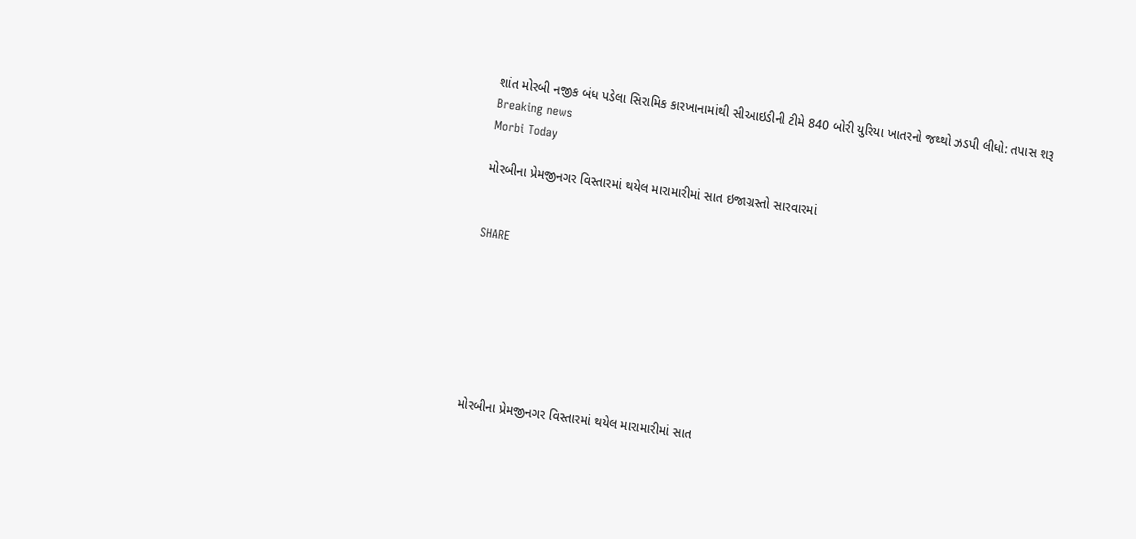શાંત મોરબી નજીક બંધ પડેલા સિરામિક કારખાનામાંથી સીઆઇડીની ટીમે 840 બોરી યુરિયા ખાતરનો જથ્થો ઝડપી લીધો: તપાસ શરૂ
Breaking news
Morbi Today

મોરબીના પ્રેમજીનગર વિસ્તારમાં થયેલ મારામારીમાં સાત ઇજાગ્રસ્તો સારવારમાં


SHARE







મોરબીના પ્રેમજીનગર વિસ્તારમાં થયેલ મારામારીમાં સાત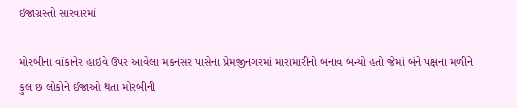ઇજાગ્રસ્તો સારવારમાં

મોરબીના વાંકાનેર હાઇવે ઉપર આવેલા મકનસર પાસેના પ્રેમજીનગરમાં મારામારીનો બનાવ બન્યો હતો જેમાં બંને પક્ષના મળીને કુલ છ લોકોને ઈજાઓ થતા મોરબીની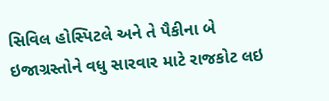સિવિલ હોસ્પિટલે અને તે પૈકીના બે ઇજાગ્રસ્તોને વધુ સારવાર માટે રાજકોટ લઇ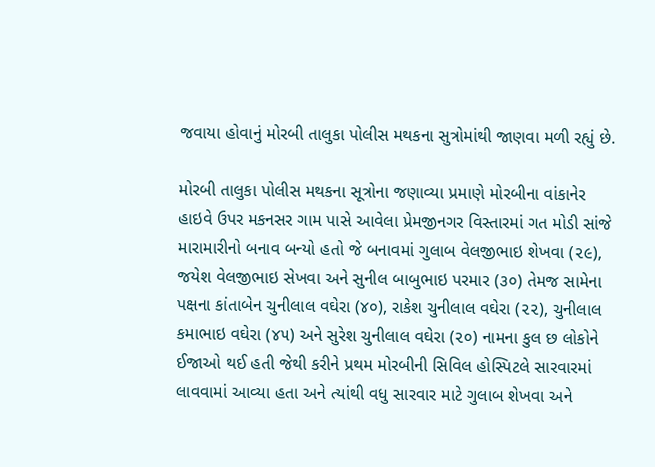જવાયા હોવાનું મોરબી તાલુકા પોલીસ મથકના સુત્રોમાંથી જાણવા મળી રહ્યું છે.

મોરબી તાલુકા પોલીસ મથકના સૂત્રોના જણાવ્યા પ્રમાણે મોરબીના વાંકાનેર હાઇવે ઉપર મકનસર ગામ પાસે આવેલા પ્રેમજીનગર વિસ્તારમાં ગત મોડી સાંજે મારામારીનો બનાવ બન્યો હતો જે બનાવમાં ગુલાબ વેલજીભાઇ શેખવા (૨૯), જયેશ વેલજીભાઇ સેખવા અને સુનીલ બાબુભાઇ પરમાર (૩૦) તેમજ સામેના પક્ષના કાંતાબેન ચુનીલાલ વઘેરા (૪૦), રાકેશ ચુનીલાલ વઘેરા (૨૨), ચુનીલાલ કમાભાઇ વઘેરા (૪૫) અને સુરેશ ચુનીલાલ વઘેરા (૨૦) નામના કુલ છ લોકોને ઈજાઓ થઈ હતી જેથી કરીને પ્રથમ મોરબીની સિવિલ હોસ્પિટલે સારવારમાં લાવવામાં આવ્યા હતા અને ત્યાંથી વધુ સારવાર માટે ગુલાબ શેખવા અને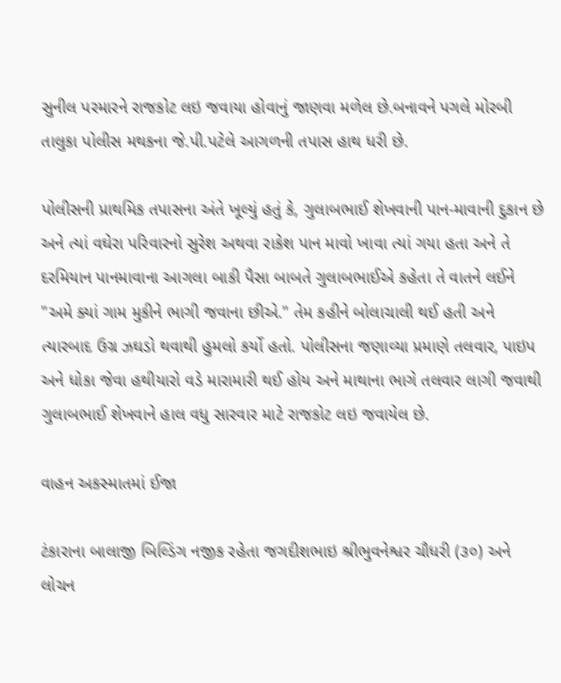સુનીલ પરમારને રાજકોટ લઇ જવાયા હોવાનું જાણવા મળેલ છે.બનાવને પગલે મોરબી તાલુકા પોલીસ મથકના જે.પી.પટેલે આગળની તપાસ હાથ ધરી છે.

પોલીસની પ્રાથમિક તપાસના અંતે ખૂલ્યું હતું કે, ગુલાબભાઈ શેખવાની પાન-માવાની દુકાન છે અને ત્યાં વઘેરા પરિવારનો સુરેશ અથવા રાકેશ પાન માવો ખાવા ત્યાં ગયા હતા અને તે દરમિયાન પાનમાવાના આગલા બાકી પૈસા બાબતે ગુલાબભાઈએ કહેતા તે વાતને લઈને "અમે ક્યાં ગામ મુકીને ભાગી જવાના છીએ." તેમ કહીને બોલાચાલી થઈ હતી અને ત્યારબાદ ઉગ્ર ઝઘડો થવાથી હુમલો કર્યો હતો. પોલીસના જણાવ્યા પ્રમાણે તલવાર, પાઇપ અને ધોકા જેવા હથીયારો વડે મારામારી થઈ હોય અને માથાના ભાગે તલવાર લાગી જવાથી ગુલાબભાઈ શેખવાને હાલ વધુ સારવાર માટે રાજકોટ લઇ જવાયેલ છે.

વાહન અકસ્માતમાં ઈજા

ટંકારાના બાલાજી બિલ્ડિંગ નજીક રહેતા જગદીશભાઇ શ્રીભુવનેશ્વર ચૌધરી (૩૦) અને લોચન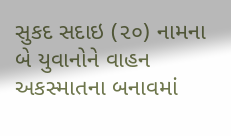સુકદ સદાઇ (૨૦) નામના બે યુવાનોને વાહન અકસ્માતના બનાવમાં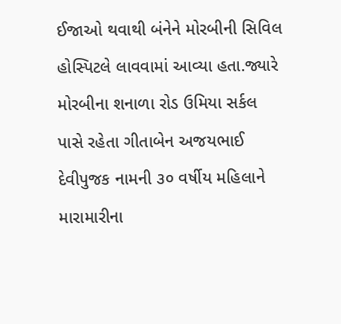ઈજાઓ થવાથી બંનેને મોરબીની સિવિલ હોસ્પિટલે લાવવામાં આવ્યા હતા.જ્યારે મોરબીના શનાળા રોડ ઉમિયા સર્કલ પાસે રહેતા ગીતાબેન અજયભાઈ દેવીપુજક નામની ૩૦ વર્ષીય મહિલાને મારામારીના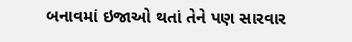બનાવમાં ઇજાઓ થતાં તેને પણ સારવાર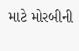માટે મોરબીની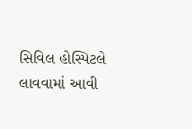સિવિલ હોસ્પિટલે લાવવામાં આવી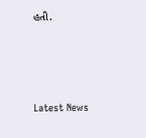હતી.






Latest News